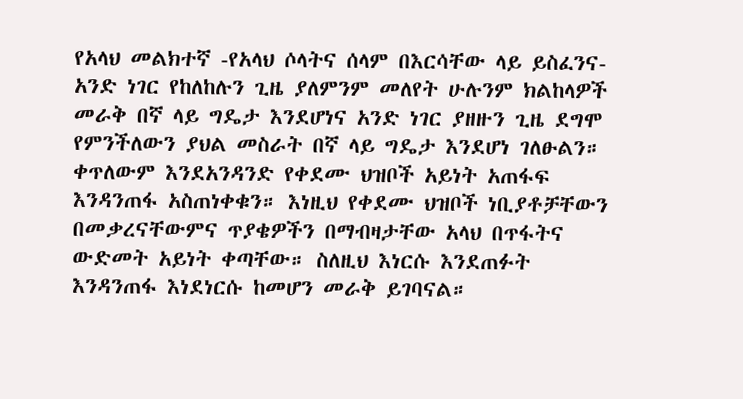የአላህ መልክተኛ -የአላህ ሶላትና ሰላም በእርሳቸው ላይ ይስፈንና- አንድ ነገር የከለከሉን ጊዜ ያለምንም መለየት ሁሉንም ክልከላዎች መራቅ በኛ ላይ ግዴታ እንደሆነና አንድ ነገር ያዘዙን ጊዜ ደግሞ የምንችለውን ያህል መስራት በኛ ላይ ግዴታ እንደሆነ ገለፁልን። ቀጥለውም እንደአንዳንድ የቀደሙ ህዝቦች አይነት አጠፋፍ እንዳንጠፋ አስጠነቀቁን። እነዚህ የቀደሙ ህዝቦች ነቢያቶቻቸውን በመቃረናቸውምና ጥያቄዎችን በማብዛታቸው አላህ በጥፋትና ውድመት አይነት ቀጣቸው። ስለዚህ እነርሱ እንደጠፉት እንዳንጠፋ እነደነርሱ ከመሆን መራቅ ይገባናል።